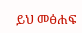ይህ መፅሐፍ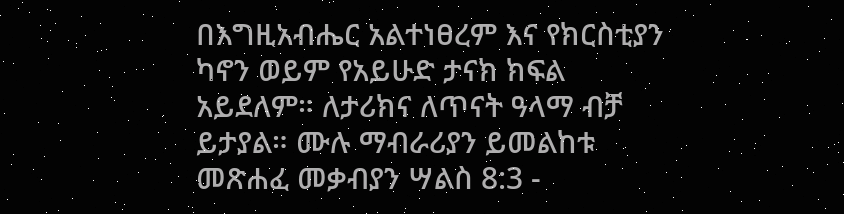በእግዚአብሔር አልተነፀረም እና የክርስቲያን ካኖን ወይም የአይሁድ ታናክ ክፍል አይደለም። ለታሪክና ለጥናት ዓላማ ብቻ ይታያል። ሙሉ ማብራሪያን ይመልከቱ መጽሐፈ መቃብያን ሣልስ 8:3 -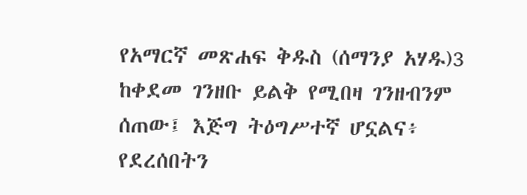የአማርኛ መጽሐፍ ቅዱስ (ሰማንያ አሃዱ)3 ከቀደመ ገንዘቡ ይልቅ የሚበዛ ገንዘብንም ሰጠው፤ እጅግ ትዕግሥተኛ ሆኗልና፥ የደረሰበትን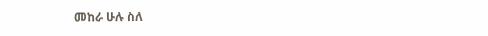መከራ ሁሉ ስለ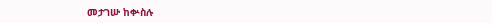መታገሡ ከቍስሉ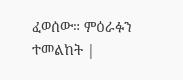ፈወሰው። ምዕራፉን ተመልከት |